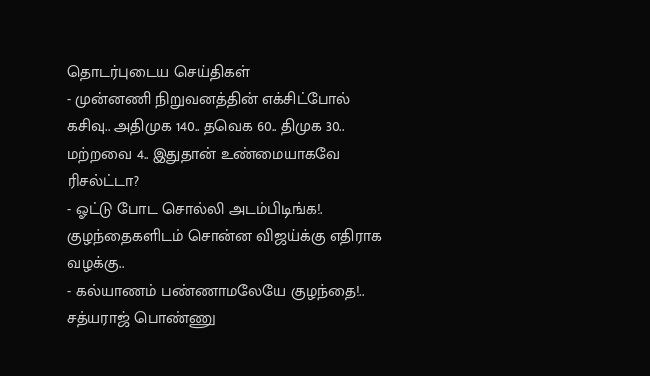தொடர்புடைய செய்திகள்
- முன்னணி நிறுவனத்தின் எக்சிட்போல் கசிவு.. அதிமுக 140.. தவெக 60.. திமுக 30.. மற்றவை 4.. இதுதான் உண்மையாகவே ரிசல்ட்டா?
- ஓட்டு போட சொல்லி அடம்பிடிங்க!. குழந்தைகளிடம் சொன்ன விஜய்க்கு எதிராக வழக்கு..
- கல்யாணம் பண்ணாமலேயே குழந்தை!.. சத்யராஜ் பொண்ணு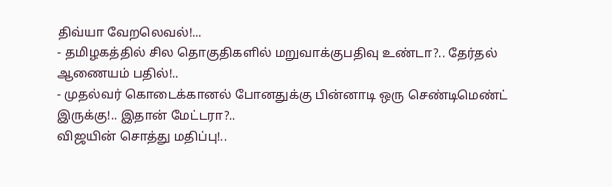திவ்யா வேறலெவல்!...
- தமிழகத்தில் சில தொகுதிகளில் மறுவாக்குபதிவு உண்டா?.. தேர்தல் ஆணையம் பதில்!..
- முதல்வர் கொடைக்கானல் போனதுக்கு பின்னாடி ஒரு செண்டிமெண்ட் இருக்கு!.. இதான் மேட்டரா?..
விஜயின் சொத்து மதிப்பு!..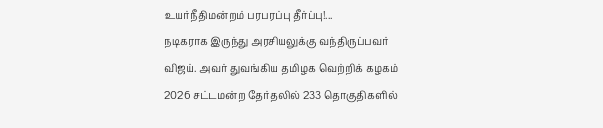உயர்நீதிமன்றம் பரபரப்பு தீர்ப்பு!...
நடிகராக இருந்து அரசியலுக்கு வந்திருப்பவர் விஜய். அவர் துவங்கிய தமிழக வெற்றிக் கழகம் 2026 சட்டமன்ற தேர்தலில் 233 தொகுதிகளில்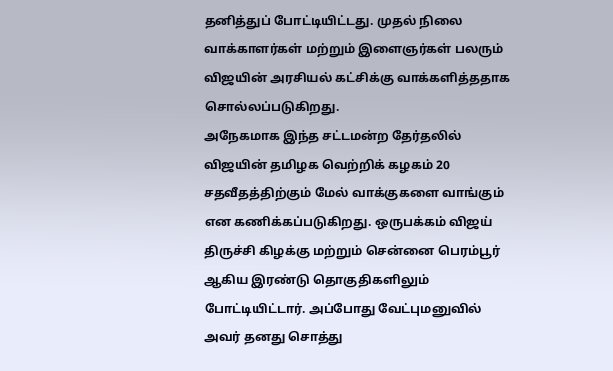தனித்துப் போட்டியிட்டது. முதல் நிலை வாக்காளர்கள் மற்றும் இளைஞர்கள் பலரும் விஜயின் அரசியல் கட்சிக்கு வாக்களித்ததாக சொல்லப்படுகிறது.
அநேகமாக இந்த சட்டமன்ற தேர்தலில் விஜயின் தமிழக வெற்றிக் கழகம் 20 சதவீதத்திற்கும் மேல் வாக்குகளை வாங்கும் என கணிக்கப்படுகிறது. ஒருபக்கம் விஜய் திருச்சி கிழக்கு மற்றும் சென்னை பெரம்பூர் ஆகிய இரண்டு தொகுதிகளிலும் போட்டியிட்டார். அப்போது வேட்புமனுவில் அவர் தனது சொத்து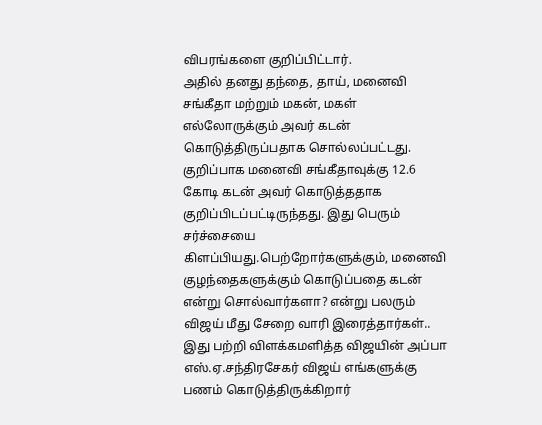விபரங்களை குறிப்பிட்டார்.
அதில் தனது தந்தை, தாய், மனைவி சங்கீதா மற்றும் மகன், மகள் எல்லோருக்கும் அவர் கடன் கொடுத்திருப்பதாக சொல்லப்பட்டது. குறிப்பாக மனைவி சங்கீதாவுக்கு 12.6 கோடி கடன் அவர் கொடுத்ததாக குறிப்பிடப்பட்டிருந்தது. இது பெரும் சர்ச்சையை கிளப்பியது.பெற்றோர்களுக்கும், மனைவி குழந்தைகளுக்கும் கொடுப்பதை கடன் என்று சொல்வார்களா? என்று பலரும் விஜய் மீது சேறை வாரி இரைத்தார்கள்..
இது பற்றி விளக்கமளித்த விஜயின் அப்பா எஸ்.ஏ.சந்திரசேகர் விஜய் எங்களுக்கு பணம் கொடுத்திருக்கிறார்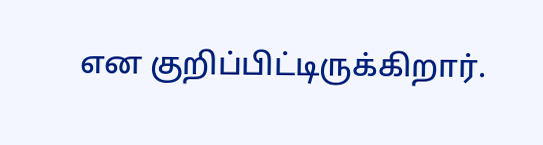என குறிப்பிட்டிருக்கிறார்.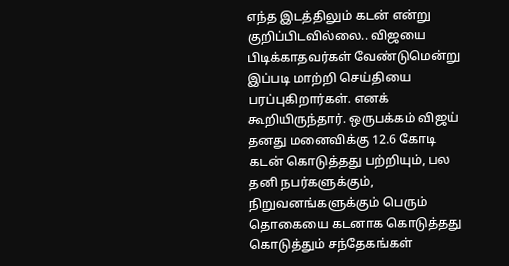எந்த இடத்திலும் கடன் என்று குறிப்பிடவில்லை.. விஜயை பிடிக்காதவர்கள் வேண்டுமென்று இப்படி மாற்றி செய்தியை பரப்புகிறார்கள். எனக் கூறியிருந்தார். ஒருபக்கம் விஜய் தனது மனைவிக்கு 12.6 கோடி கடன் கொடுத்தது பற்றியும், பல தனி நபர்களுக்கும், நிறுவனங்களுக்கும் பெரும் தொகையை கடனாக கொடுத்தது கொடுத்தும் சந்தேகங்கள்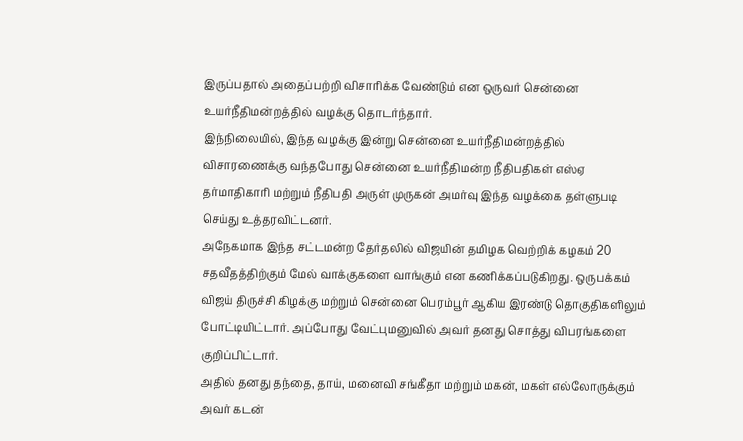இருப்பதால் அதைப்பற்றி விசாரிக்க வேண்டும் என ஒருவர் சென்னை உயர்நீதிமன்றத்தில் வழக்கு தொடர்ந்தார்.
இந்நிலையில், இந்த வழக்கு இன்று சென்னை உயர்நீதிமன்றத்தில் விசாரணைக்கு வந்தபோது சென்னை உயர்நீதிமன்ற நீதிபதிகள் எஸ்ஏ தர்மாதிகாரி மற்றும் நீதிபதி அருள் முருகன் அமர்வு இந்த வழக்கை தள்ளுபடி செய்து உத்தரவிட்டனர்.
அநேகமாக இந்த சட்டமன்ற தேர்தலில் விஜயின் தமிழக வெற்றிக் கழகம் 20 சதவீதத்திற்கும் மேல் வாக்குகளை வாங்கும் என கணிக்கப்படுகிறது. ஒருபக்கம் விஜய் திருச்சி கிழக்கு மற்றும் சென்னை பெரம்பூர் ஆகிய இரண்டு தொகுதிகளிலும் போட்டியிட்டார். அப்போது வேட்புமனுவில் அவர் தனது சொத்து விபரங்களை குறிப்பிட்டார்.
அதில் தனது தந்தை, தாய், மனைவி சங்கீதா மற்றும் மகன், மகள் எல்லோருக்கும் அவர் கடன்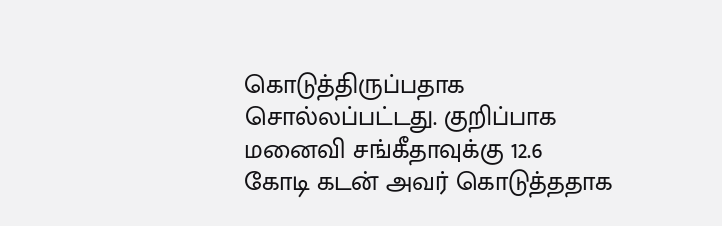கொடுத்திருப்பதாக சொல்லப்பட்டது. குறிப்பாக மனைவி சங்கீதாவுக்கு 12.6 கோடி கடன் அவர் கொடுத்ததாக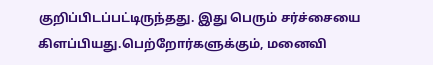குறிப்பிடப்பட்டிருந்தது. இது பெரும் சர்ச்சையை கிளப்பியது.பெற்றோர்களுக்கும், மனைவி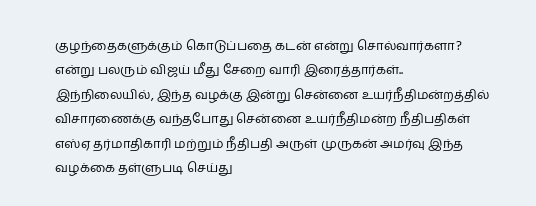குழந்தைகளுக்கும் கொடுப்பதை கடன் என்று சொல்வார்களா? என்று பலரும் விஜய் மீது சேறை வாரி இரைத்தார்கள்..
இந்நிலையில், இந்த வழக்கு இன்று சென்னை உயர்நீதிமன்றத்தில் விசாரணைக்கு வந்தபோது சென்னை உயர்நீதிமன்ற நீதிபதிகள் எஸ்ஏ தர்மாதிகாரி மற்றும் நீதிபதி அருள் முருகன் அமர்வு இந்த வழக்கை தள்ளுபடி செய்து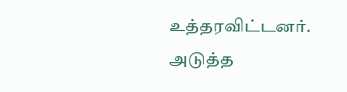உத்தரவிட்டனர்.
அடுத்த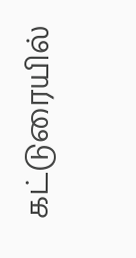கட்டுரையில்